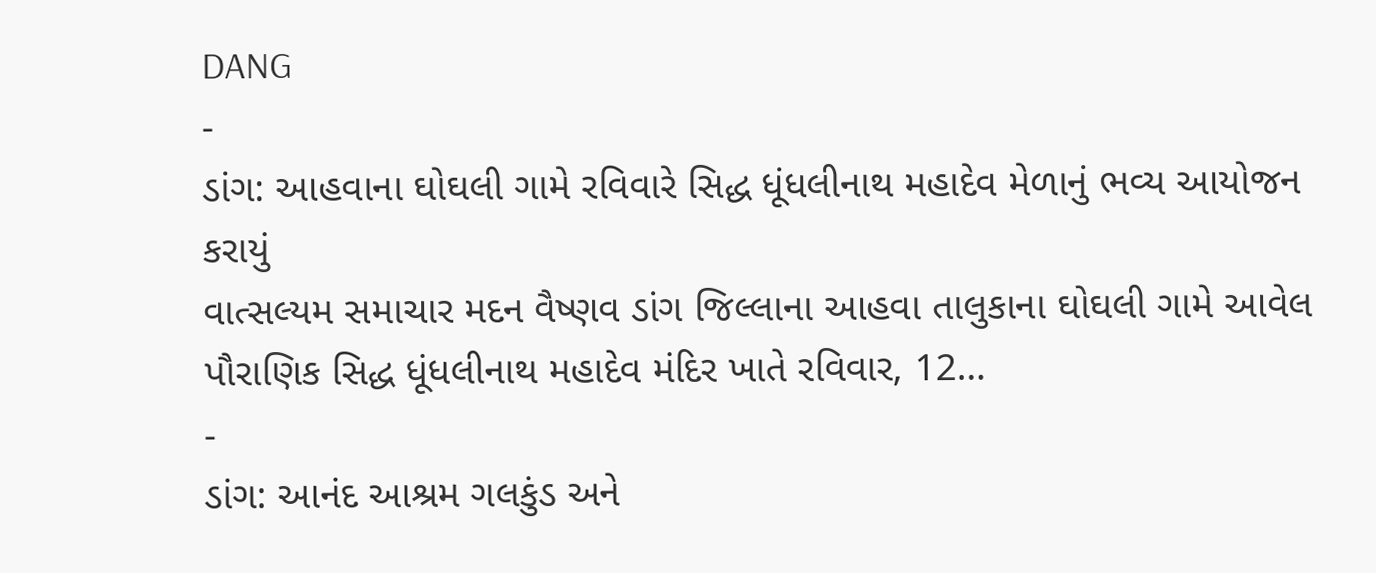DANG
-
ડાંગ: આહવાના ઘોઘલી ગામે રવિવારે સિદ્ધ ધૂંધલીનાથ મહાદેવ મેળાનું ભવ્ય આયોજન કરાયું
વાત્સલ્યમ સમાચાર મદન વૈષ્ણવ ડાંગ જિલ્લાના આહવા તાલુકાના ઘોઘલી ગામે આવેલ પૌરાણિક સિદ્ધ ધૂંધલીનાથ મહાદેવ મંદિર ખાતે રવિવાર, 12…
-
ડાંગ: આનંદ આશ્રમ ગલકુંડ અને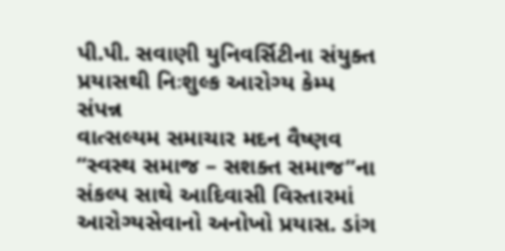પી.પી. સવાણી યુનિવર્સિટીના સંયુક્ત પ્રયાસથી નિઃશુલ્ક આરોગ્ય કેમ્પ સંપન્ન
વાત્સલ્યમ સમાચાર મદન વૈષ્ણવ “સ્વસ્થ સમાજ – સશક્ત સમાજ”ના સંકલ્પ સાથે આદિવાસી વિસ્તારમાં આરોગ્યસેવાનો અનોખો પ્રયાસ. ડાંગ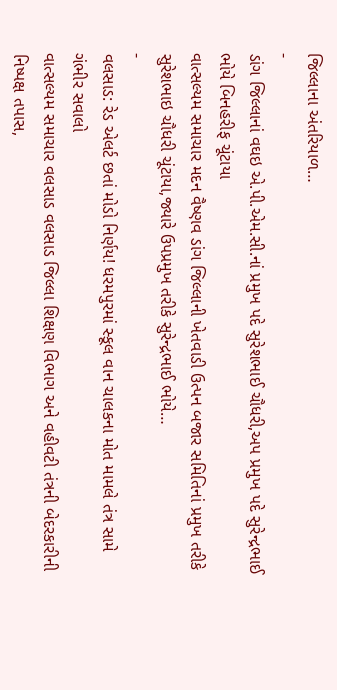જિલ્લાના અંતરિયાળ…
-
ડાંગ જિલ્લાનાં વઘઇ એ.પી.એમ.સી.નાં પ્રમુખ પદે સુરેશભાઈ ચૌધરી,અપ પ્રમુખ પદે સુરેન્દ્રભાઈ ભોયે બિનહરીફ ચૂંટાયા
વાત્સલ્યમ સમાચાર મદન વૈષ્ણવ ડાંગ જિલ્લાની ખેતવાડી ઉત્પન બજાર સમિતિનાં પ્રમુખ તરીકે સુરેશભાઇ ચૌધરી ચૂંટાયા,જ્યારે ઉપપ્રમુખ તરીકે સુરેન્દ્રભાઈ ભોયે…
-
વલસાડ: રેડ એલર્ટ છતાં મોડો નિર્ણય! ધરમપુરમાં સ્કૂલ વાન ચાલકના મોત મામલે તંત્ર સામે ગંભીર સવાલો
વાત્સલ્યમ સમાચાર વલસાડ વલસાડ જિલ્લા શિક્ષણ વિભાગ અને વહીવટી તંત્રની બેદરકારીની નિષ્પક્ષ તપાસ,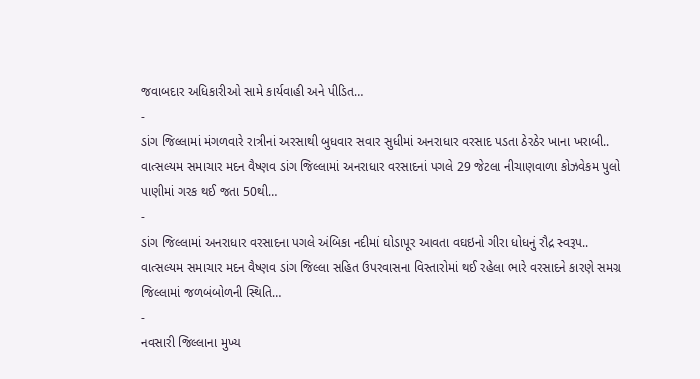જવાબદાર અધિકારીઓ સામે કાર્યવાહી અને પીડિત…
-
ડાંગ જિલ્લામાં મંગળવારે રાત્રીનાં અરસાથી બુધવાર સવાર સુધીમાં અનરાધાર વરસાદ પડતા ઠેરઠેર ખાના ખરાબી..
વાત્સલ્યમ સમાચાર મદન વૈષ્ણવ ડાંગ જિલ્લામાં અનરાધાર વરસાદનાં પગલે 29 જેટલા નીચાણવાળા કોઝવેકમ પુલો પાણીમાં ગરક થઈ જતા 50થી…
-
ડાંગ જિલ્લામાં અનરાધાર વરસાદના પગલે અંબિકા નદીમાં ઘોડાપૂર આવતા વઘઇનો ગીરા ધોધનું રૌદ્ર સ્વરૂપ..
વાત્સલ્યમ સમાચાર મદન વૈષ્ણવ ડાંગ જિલ્લા સહિત ઉપરવાસના વિસ્તારોમાં થઈ રહેલા ભારે વરસાદને કારણે સમગ્ર જિલ્લામાં જળબંબોળની સ્થિતિ…
-
નવસારી જિલ્લાના મુખ્ય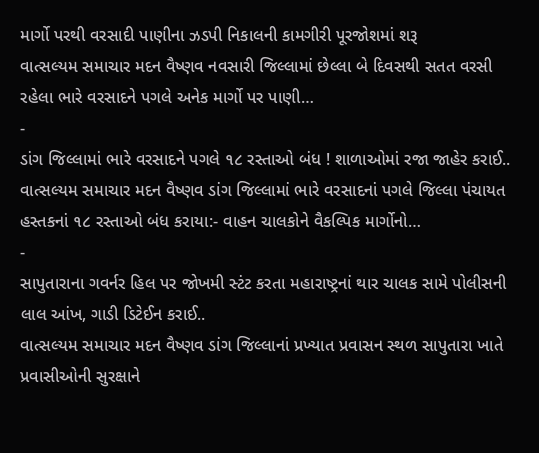માર્ગો પરથી વરસાદી પાણીના ઝડપી નિકાલની કામગીરી પૂરજોશમાં શરૂ
વાત્સલ્યમ સમાચાર મદન વૈષ્ણવ નવસારી જિલ્લામાં છેલ્લા બે દિવસથી સતત વરસી રહેલા ભારે વરસાદને પગલે અનેક માર્ગો પર પાણી…
-
ડાંગ જિલ્લામાં ભારે વરસાદને પગલે ૧૮ રસ્તાઓ બંધ ! શાળાઓમાં રજા જાહેર કરાઈ..
વાત્સલ્યમ સમાચાર મદન વૈષ્ણવ ડાંગ જિલ્લામાં ભારે વરસાદનાં પગલે જિલ્લા પંચાયત હસ્તકનાં ૧૮ રસ્તાઓ બંધ કરાયા:- વાહન ચાલકોને વૈકલ્પિક માર્ગોનો…
-
સાપુતારાના ગવર્નર હિલ પર જોખમી સ્ટંટ કરતા મહારાષ્ટ્રનાં થાર ચાલક સામે પોલીસની લાલ આંખ, ગાડી ડિટેઈન કરાઈ..
વાત્સલ્યમ સમાચાર મદન વૈષ્ણવ ડાંગ જિલ્લાનાં પ્રખ્યાત પ્રવાસન સ્થળ સાપુતારા ખાતે પ્રવાસીઓની સુરક્ષાને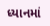ધ્યાનમાં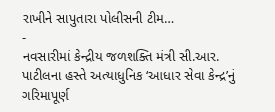રાખીને સાપુતારા પોલીસની ટીમ…
-
નવસારીમાં કેન્દ્રીય જળશક્તિ મંત્રી સી.આર. પાટીલના હસ્તે અત્યાધુનિક ‘આધાર સેવા કેન્દ્ર’નું ગરિમાપૂર્ણ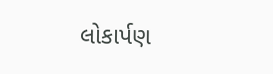લોકાર્પણ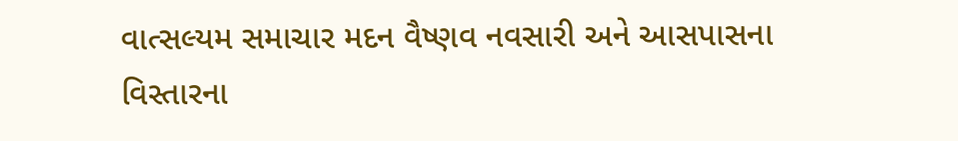વાત્સલ્યમ સમાચાર મદન વૈષ્ણવ નવસારી અને આસપાસના વિસ્તારના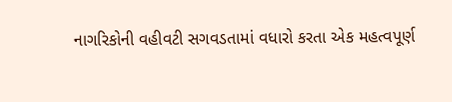નાગરિકોની વહીવટી સગવડતામાં વધારો કરતા એક મહત્વપૂર્ણ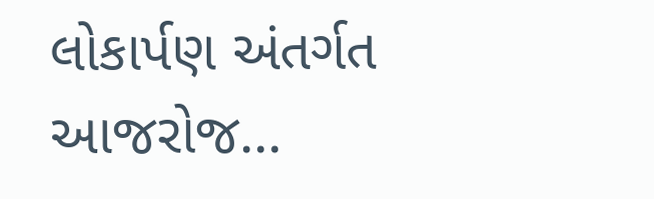લોકાર્પણ અંતર્ગત આજરોજ…